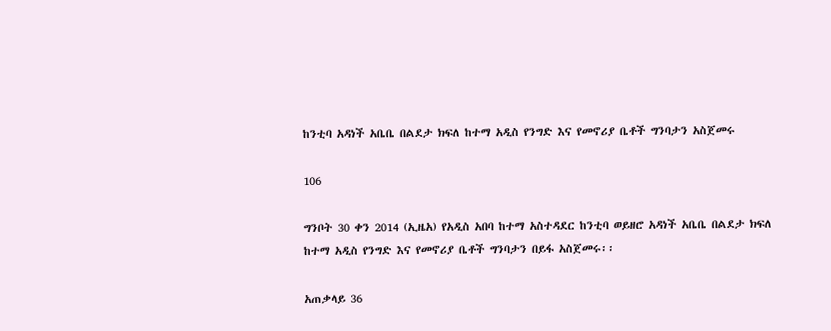ከንቲባ አዳነች አቤቤ በልደታ ክፍለ ከተማ አዲስ የንግድ እና የመኖሪያ ቤቶች ግንባታን አስጀመሩ

106

ግንቦት 30 ቀን 2014 (ኢዜአ) የአዲስ አበባ ከተማ አስተዳደር ከንቲባ ወይዘሮ አዳነች አቤቤ በልደታ ክፍለ ከተማ አዲስ የንግድ እና የመኖሪያ ቤቶች ግንባታን በይፋ አስጀመሩ፡፡

አጠቃላይ 36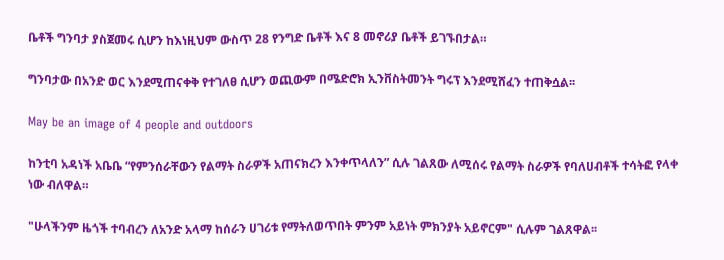ቤቶች ግንባታ ያስጀመሩ ሲሆን ከእነዚህም ውስጥ 28 የንግድ ቤቶች እና 8 መኖሪያ ቤቶች ይገኙበታል።

ግንባታው በአንድ ወር እንደሚጠናቀቅ የተገለፀ ሲሆን ወጪውም በሜድሮክ ኢንቨስትመንት ግሩፕ እንደሚሸፈን ተጠቅሷል፡፡

May be an image of 4 people and outdoors

ከንቲባ አዳነች አቤቤ “የምንሰራቸውን የልማት ስራዎች አጠናክረን እንቀጥላለን” ሲሉ ገልጸው ለሚሰሩ የልማት ስራዎች የባለሀብቶች ተሳትፎ የላቀ ነው ብለዋል።

"ሁላችንም ዜጎች ተባብረን ለአንድ አላማ ከሰራን ሀገሪቱ የማትለወጥበት ምንም አይነት ምክንያት አይኖርም" ሲሉም ገልጸዋል፡፡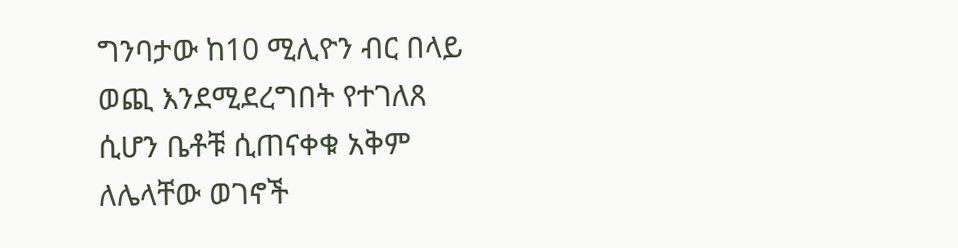ግንባታው ከ10 ሚሊዮን ብር በላይ ወጪ እንደሚደረግበት የተገለጸ ሲሆን ቤቶቹ ሲጠናቀቁ አቅም ለሌላቸው ወገኖች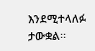እንደሚተላለፉ ታውቋል፡፡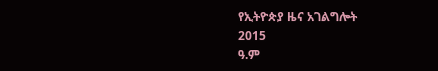የኢትዮጵያ ዜና አገልግሎት
2015
ዓ.ም